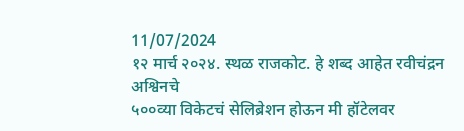11/07/2024
१२ मार्च २०२४. स्थळ राजकोट. हे शब्द आहेत रवीचंद्रन अश्विनचे
५००व्या विकेटचं सेलिब्रेशन होऊन मी हॉटेलवर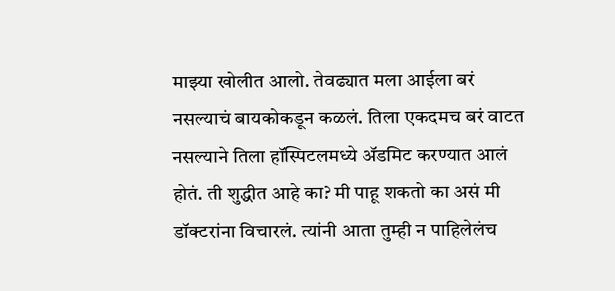माझ्या खोलीत आलो. तेवढ्यात मला आईला बरं नसल्याचं बायकोकडून कळलं. तिला एकदमच बरं वाटत नसल्याने तिला हॉस्पिटलमध्ये ॲडमिट करण्यात आलं होतं. ती शुद्धीत आहे का? मी पाहू शकतो का असं मी डॉक्टरांना विचारलं. त्यांनी आता तुम्ही न पाहिलेलंच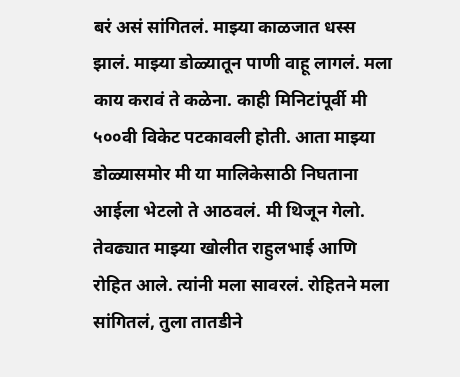बरं असं सांगितलं. माझ्या काळजात धस्स झालं. माझ्या डोळ्यातून पाणी वाहू लागलं. मला काय करावं ते कळेना. काही मिनिटांपूर्वी मी ५००वी विकेट पटकावली होती. आता माझ्या डोळ्यासमोर मी या मालिकेसाठी निघताना आईला भेटलो ते आठवलं. मी थिजून गेलो. तेवढ्यात माझ्या खोलीत राहुलभाई आणि रोहित आले. त्यांनी मला सावरलं. रोहितने मला सांगितलं, तुला तातडीने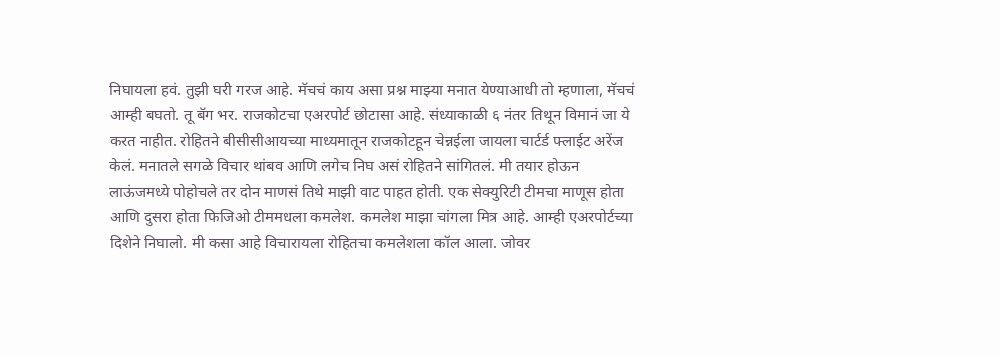निघायला हवं. तुझी घरी गरज आहे. मॅचचं काय असा प्रश्न माझ्या मनात येण्याआधी तो म्हणाला, मॅचचं आम्ही बघतो. तू बॅग भर. राजकोटचा एअरपोर्ट छोटासा आहे. संध्याकाळी ६ नंतर तिथून विमानं जा ये करत नाहीत. रोहितने बीसीसीआयच्या माध्यमातून राजकोटहून चेन्नईला जायला चार्टर्ड फ्लाईट अरेंज केलं. मनातले सगळे विचार थांबव आणि लगेच निघ असं रोहितने सांगितलं. मी तयार होऊन लाऊंजमध्ये पोहोचले तर दोन माणसं तिथे माझी वाट पाहत होती. एक सेक्युरिटी टीमचा माणूस होता आणि दुसरा होता फिजिओ टीममधला कमलेश. कमलेश माझा चांगला मित्र आहे. आम्ही एअरपोर्टच्या दिशेने निघालो. मी कसा आहे विचारायला रोहितचा कमलेशला कॉल आला. जोवर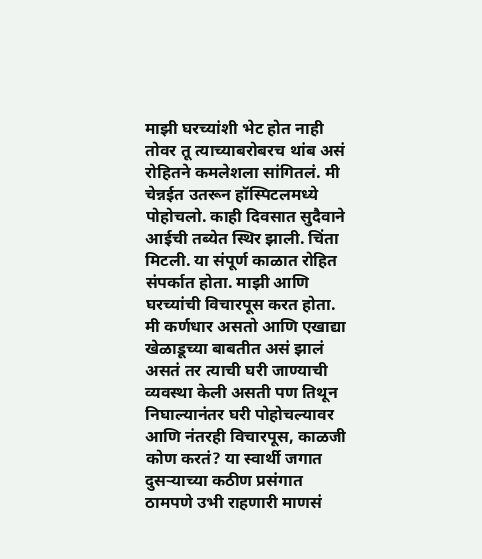माझी घरच्यांशी भेट होत नाही तोवर तू त्याच्याबरोबरच थांब असं रोहितने कमलेशला सांगितलं. मी चेन्नईत उतरून हॉस्पिटलमध्ये पोहोचलो. काही दिवसात सुदैवाने आईची तब्येत स्थिर झाली. चिंता मिटली. या संपूर्ण काळात रोहित संपर्कात होता. माझी आणि घरच्यांची विचारपूस करत होता. मी कर्णधार असतो आणि एखाद्या खेळाडूच्या बाबतीत असं झालं असतं तर त्याची घरी जाण्याची व्यवस्था केली असती पण तिथून निघाल्यानंतर घरी पोहोचल्यावर आणि नंतरही विचारपूस, काळजी कोण करतं? या स्वार्थी जगात दुसऱ्याच्या कठीण प्रसंगात ठामपणे उभी राहणारी माणसं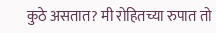कुठे असतात? मी रोहितच्या रुपात तो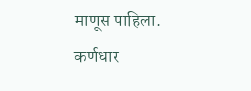माणूस पाहिला. कर्णधार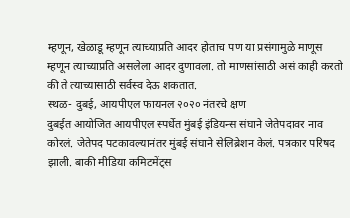म्हणून, खेळाडू म्हणून त्याच्याप्रति आदर होताच पण या प्रसंगामुळे माणूस म्हणून त्याच्याप्रति असलेला आदर दुणावला. तो माणसांसाठी असं काही करतो की ते त्याच्यासाठी सर्वस्व देऊ शकतात.
स्थळ- दुबई, आयपीएल फायनल २०२० नंतरचे क्षण
दुबईत आयोजित आयपीएल स्पर्धेत मुंबई इंडियन्स संघाने जेतेपदावर नाव कोरलं. जेतेपद पटकावल्यानंतर मुंबई संघाने सेलिब्रेशन केलं. पत्रकार परिषद झाली. बाकी मीडिया कमिटमेंट्स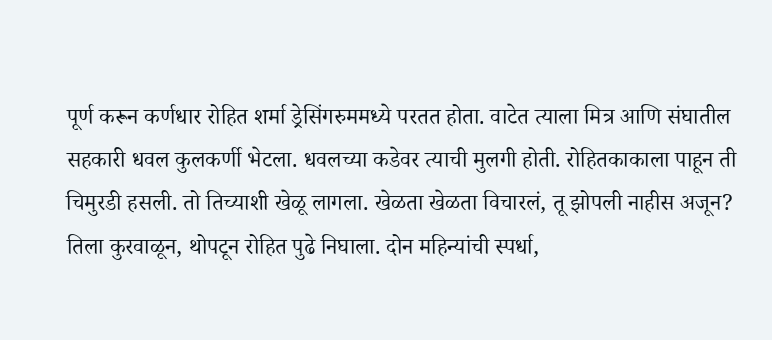पूर्ण करून कर्णधार रोहित शर्मा ड्रेसिंगरुममध्ये परतत होता. वाटेत त्याला मित्र आणि संघातील सहकारी धवल कुलकर्णी भेटला. धवलच्या कडेवर त्याची मुलगी होती. रोहितकाकाला पाहून ती चिमुरडी हसली. तो तिच्याशी खेळू लागला. खेळता खेळता विचारलं, तू झोपली नाहीस अजून? तिला कुरवाळून, थोपटून रोहित पुढे निघाला. दोन महिन्यांची स्पर्धा,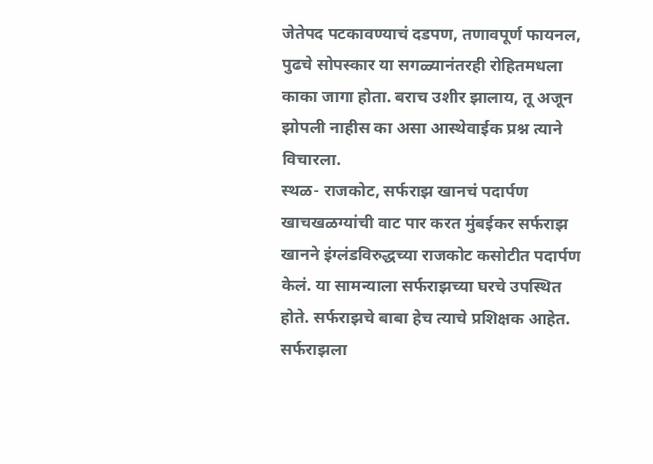जेतेपद पटकावण्याचं दडपण, तणावपूर्ण फायनल, पुढचे सोपस्कार या सगळ्यानंतरही रोहितमधला काका जागा होता. बराच उशीर झालाय, तू अजून झोपली नाहीस का असा आस्थेवाईक प्रश्न त्याने विचारला.
स्थळ- राजकोट, सर्फराझ खानचं पदार्पण
खाचखळग्यांची वाट पार करत मुंबईकर सर्फराझ खानने इंग्लंडविरुद्धच्या राजकोट कसोटीत पदार्पण केलं. या सामन्याला सर्फराझच्या घरचे उपस्थित होते. सर्फराझचे बाबा हेच त्याचे प्रशिक्षक आहेत. सर्फराझला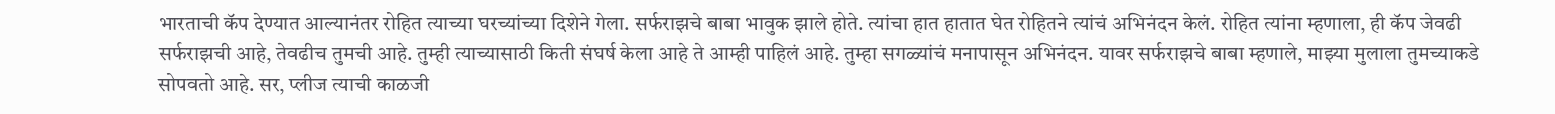भारताची कॅप देण्यात आल्यानंतर रोहित त्याच्या घरच्यांच्या दिशेने गेला. सर्फराझचे बाबा भावुक झाले होते. त्यांचा हात हातात घेत रोहितने त्यांचं अभिनंदन केलं. रोहित त्यांना म्हणाला, ही कॅप जेवढी सर्फराझची आहे, तेवढीच तुमची आहे. तुम्ही त्याच्यासाठी किती संघर्ष केला आहे ते आम्ही पाहिलं आहे. तुम्हा सगळ्यांचं मनापासून अभिनंदन. यावर सर्फराझचे बाबा म्हणाले, माझ्या मुलाला तुमच्याकडे सोपवतो आहे. सर, प्लीज त्याची काळजी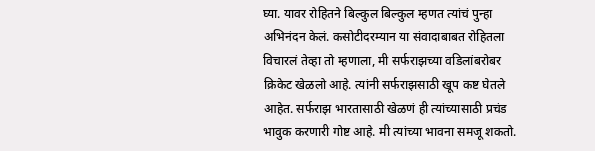घ्या. यावर रोहितने बिल्कुल बिल्कुल म्हणत त्यांचं पुन्हा अभिनंदन केलं. कसोटीदरम्यान या संवादाबाबत रोहितला विचारलं तेव्हा तो म्हणाला, मी सर्फराझच्या वडिलांबरोबर क्रिकेट खेळलो आहे. त्यांनी सर्फराझसाठी खूप कष्ट घेतले आहेत. सर्फराझ भारतासाठी खेळणं ही त्यांच्यासाठी प्रचंड भावुक करणारी गोष्ट आहे. मी त्यांच्या भावना समजू शकतो.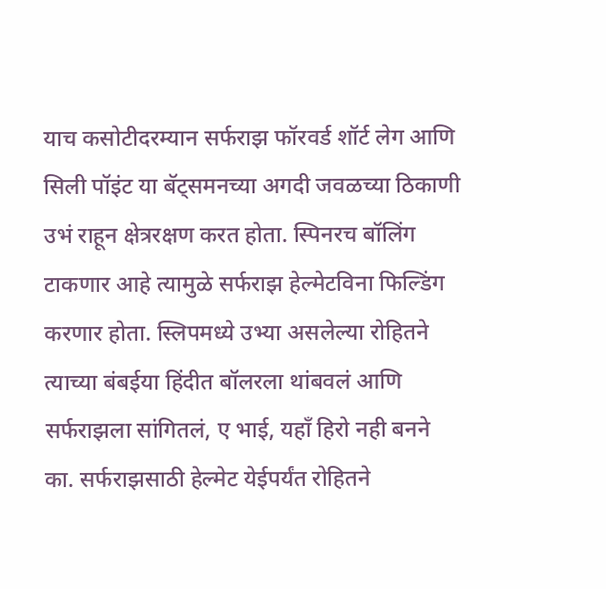याच कसोटीदरम्यान सर्फराझ फॉरवर्ड शॉर्ट लेग आणि सिली पॉइंट या बॅट्समनच्या अगदी जवळच्या ठिकाणी उभं राहून क्षेत्ररक्षण करत होता. स्पिनरच बॉलिंग टाकणार आहे त्यामुळे सर्फराझ हेल्मेटविना फिल्डिंग करणार होता. स्लिपमध्ये उभ्या असलेल्या रोहितने त्याच्या बंबईया हिंदीत बॉलरला थांबवलं आणि सर्फराझला सांगितलं, ए भाई, यहाँ हिरो नही बनने का. सर्फराझसाठी हेल्मेट येईपर्यंत रोहितने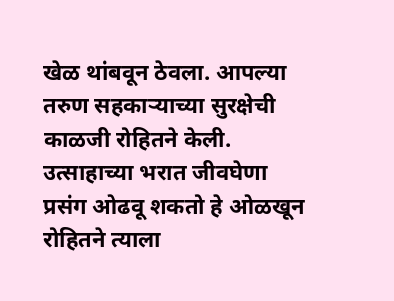खेळ थांबवून ठेवला. आपल्या तरुण सहकाऱ्याच्या सुरक्षेची काळजी रोहितने केली. उत्साहाच्या भरात जीवघेणा प्रसंग ओढवू शकतो हे ओळखून रोहितने त्याला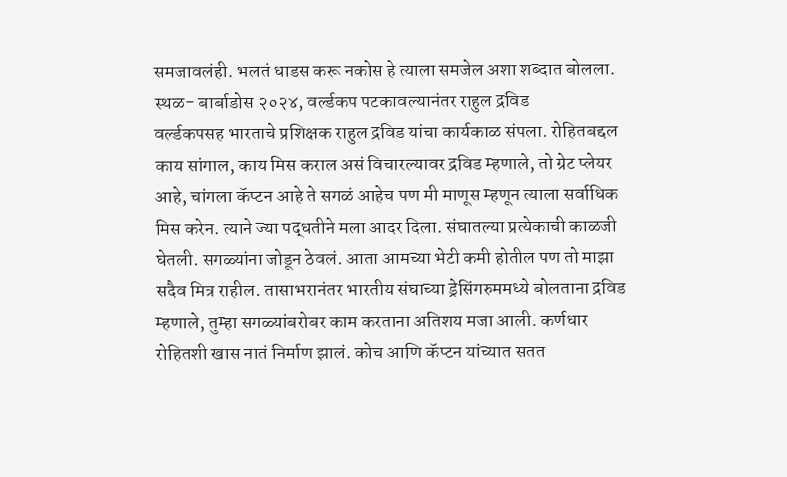समजावलंही. भलतं धाडस करू नकोस हे त्याला समजेल अशा शब्दात बोलला.
स्थळ- बार्बाडोस २०२४, वर्ल्डकप पटकावल्यानंतर राहुल द्रविड
वर्ल्डकपसह भारताचे प्रशिक्षक राहुल द्रविड यांचा कार्यकाळ संपला. रोहितबद्दल काय सांगाल, काय मिस कराल असं विचारल्यावर द्रविड म्हणाले, तो ग्रेट प्लेयर आहे, चांगला कॅप्टन आहे ते सगळं आहेच पण मी माणूस म्हणून त्याला सर्वाधिक मिस करेन. त्याने ज्या पद्धतीने मला आदर दिला. संघातल्या प्रत्येकाची काळजी घेतली. सगळ्यांना जोडून ठेवलं. आता आमच्या भेटी कमी होतील पण तो माझा सदैव मित्र राहील. तासाभरानंतर भारतीय संघाच्या ड्रेसिंगरुममध्ये बोलताना द्रविड म्हणाले, तुम्हा सगळ्यांबरोबर काम करताना अतिशय मजा आली. कर्णधार रोहितशी खास नातं निर्माण झालं. कोच आणि कॅप्टन यांच्यात सतत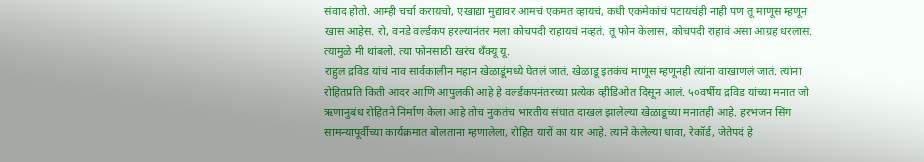संवाद होतो. आम्ही चर्चा करायचो, एखाद्या मुद्यावर आमचं एकमत व्हायचं, कधी एकमेकांचं पटायचंही नाही पण तू माणूस म्हणून खास आहेस. रो, वनडे वर्ल्डकप हरल्यानंतर मला कोचपदी राहायचं नव्हतं. तू फोन केलास, कोचपदी राहावं असा आग्रह धरलास. त्यामुळे मी थांबलो. त्या फोनसाठी खरंच थँक्यू यू.
राहुल द्रविड यांचं नाव सार्वकालीन महान खेळाडूंमध्ये घेतलं जातं. खेळाडू इतकंच माणूस म्हणूनही त्यांना वाखाणलं जातं. त्यांना रोहितप्रति किती आदर आणि आपुलकी आहे हे वर्ल्डकपनंतरच्या प्रत्येक व्हीडिओत दिसून आलं. ५०वर्षीय द्रविड यांच्या मनात जो ऋणानुबंध रोहितने निर्माण केला आहे तोच नुकतंच भारतीय संघात दाखल झालेल्या खेळाडूच्या मनातही आहे. हरभजन सिंग सामन्यापूर्वीच्या कार्यक्रमात बोलताना म्हणालेला, रोहित यारों का यार आहे. त्याने केलेल्या धावा, रेकॉर्ड, जेतेपदं हे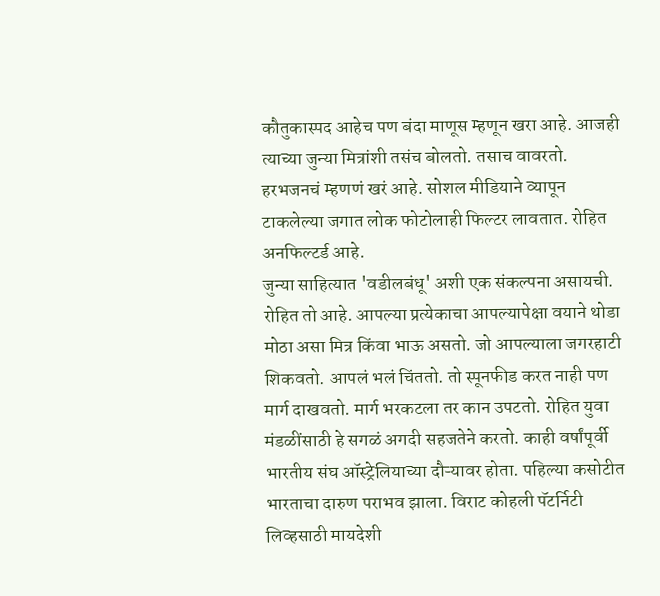कौतुकास्पद आहेच पण बंदा माणूस म्हणून खरा आहे. आजही त्याच्या जुन्या मित्रांशी तसंच बोलतो. तसाच वावरतो. हरभजनचं म्हणणं खरं आहे. सोशल मीडियाने व्यापून टाकलेल्या जगात लोक फोटोलाही फिल्टर लावतात. रोहित अनफिल्टर्ड आहे.
जुन्या साहित्यात 'वडीलबंधू' अशी एक संकल्पना असायची. रोहित तो आहे. आपल्या प्रत्येकाचा आपल्यापेक्षा वयाने थोडा मोठा असा मित्र किंवा भाऊ असतो. जो आपल्याला जगरहाटी शिकवतो. आपलं भलं चिंततो. तो स्पूनफीड करत नाही पण मार्ग दाखवतो. मार्ग भरकटला तर कान उपटतो. रोहित युवा मंडळींसाठी हे सगळं अगदी सहजतेने करतो. काही वर्षांपूर्वी भारतीय संघ ऑस्ट्रेलियाच्या दौऱ्यावर होता. पहिल्या कसोटीत भारताचा दारुण पराभव झाला. विराट कोहली पॅटर्निटी लिव्हसाठी मायदेशी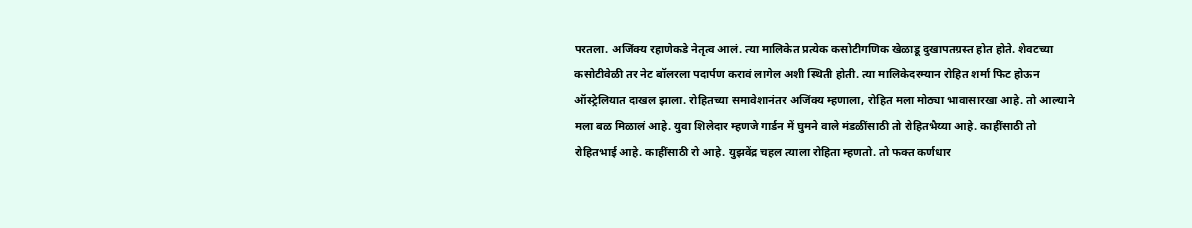परतला. अजिंक्य रहाणेकडे नेतृत्व आलं. त्या मालिकेत प्रत्येक कसोटीगणिक खेळाडू दुखापतग्रस्त होत होते. शेवटच्या कसोटीवेळी तर नेट बॉलरला पदार्पण करावं लागेल अशी स्थिती होती. त्या मालिकेदरम्यान रोहित शर्मा फिट होऊन ऑस्ट्रेलियात दाखल झाला. रोहितच्या समावेशानंतर अजिंक्य म्हणाला, रोहित मला मोठ्या भावासारखा आहे. तो आल्याने मला बळ मिळालं आहे. युवा शिलेदार म्हणजे गार्डन में घुमने वाले मंडळींसाठी तो रोहितभैय्या आहे. काहींसाठी तो रोहितभाई आहे. काहींसाठी रो आहे. युझवेंद्र चहल त्याला रोहिता म्हणतो. तो फक्त कर्णधार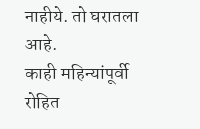नाहीये. तो घरातला आहे.
काही महिन्यांपूर्वी रोहित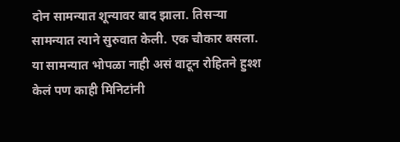दोन सामन्यात शून्यावर बाद झाला. तिसऱ्या सामन्यात त्याने सुरुवात केली. एक चौकार बसला. या सामन्यात भोपळा नाही असं वाटून रोहितने हुश्श केलं पण काही मिनिटांनी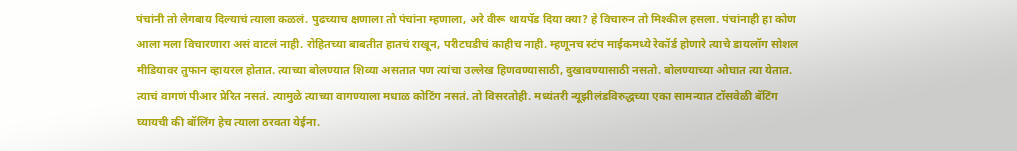पंचांनी तो लेगबाय दिल्याचं त्याला कळलं. पुढच्याच क्षणाला तो पंचांना म्हणाला, अरे वीरू थायपॅड दिया क्या? हे विचारुन तो मिश्कील हसला. पंचांनाही हा कोण आला मला विचारणारा असं वाटलं नाही. रोहितच्या बाबतीत हातचं राखून, परीटघडीचं काहीच नाही. म्हणूनच स्टंप माईकमध्ये रेकॉर्ड होणारे त्याचे डायलॉग सोशल मीडियावर तुफान व्हायरल होतात. त्याच्या बोलण्यात शिव्या असतात पण त्यांचा उल्लेख हिणवण्यासाठी, दुखावण्यासाठी नसतो. बोलण्याच्या ओघात त्या येतात. त्याचं वागणं पीआर प्रेरित नसतं. त्यामुळे त्याच्या वागण्याला मधाळ कोटिंग नसतं. तो विसरतोही. मध्यंतरी न्यूझीलंडविरुद्धच्या एका सामन्यात टॉसवेळी बॅटिंग घ्यायची की बॉलिंग हेच त्याला ठरवता येईना.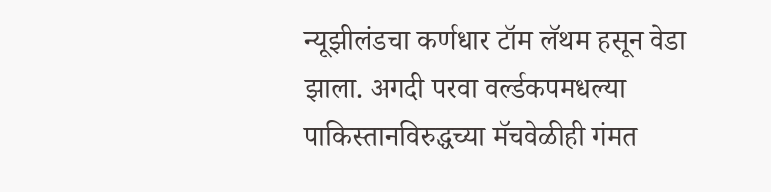न्यूझीलंडचा कर्णधार टॉम लॅथम हसून वेडा झाला. अगदी परवा वर्ल्डकपमधल्या पाकिस्तानविरुद्धच्या मॅचवेळीही गंमत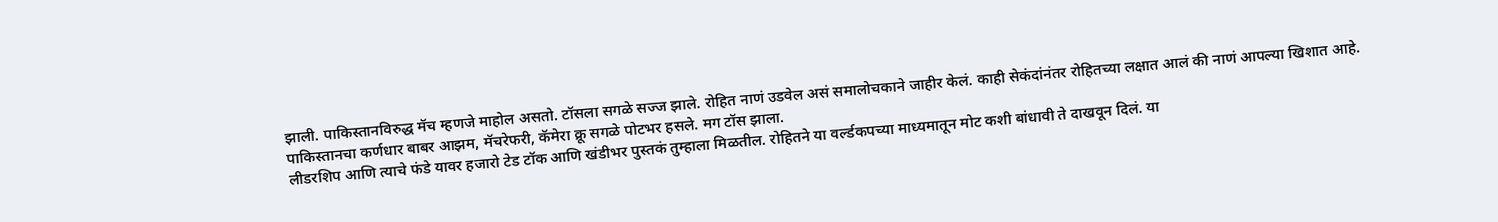झाली. पाकिस्तानविरुद्ध मॅच म्हणजे माहोल असतो. टॉसला सगळे सज्ज झाले. रोहित नाणं उडवेल असं समालोचकाने जाहीर केलं. काही सेकंदांनंतर रोहितच्या लक्षात आलं की नाणं आपल्या खिशात आहे. पाकिस्तानचा कर्णधार बाबर आझम, मॅचरेफरी, कॅमेरा क्रू सगळे पोटभर हसले. मग टॉस झाला.
लीडरशिप आणि त्याचे फंडे यावर हजारो टेड टॉक आणि खंडीभर पुस्तकं तुम्हाला मिळतील. रोहितने या वर्ल्डकपच्या माध्यमातून मोट कशी बांधावी ते दाखवून दिलं. या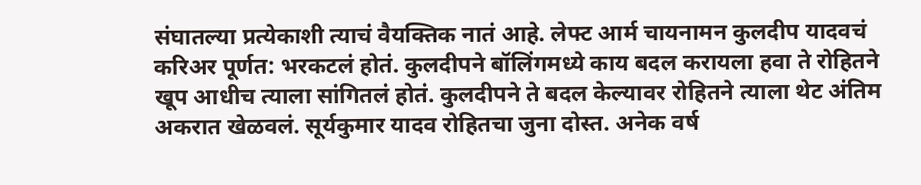संघातल्या प्रत्येकाशी त्याचं वैयक्तिक नातं आहे. लेफ्ट आर्म चायनामन कुलदीप यादवचं करिअर पूर्णत: भरकटलं होतं. कुलदीपने बॉलिंगमध्ये काय बदल करायला हवा ते रोहितने खूप आधीच त्याला सांगितलं होतं. कुलदीपने ते बदल केल्यावर रोहितने त्याला थेट अंतिम अकरात खेळवलं. सूर्यकुमार यादव रोहितचा जुना दोस्त. अनेक वर्ष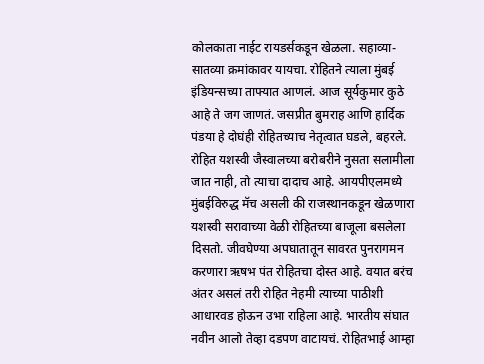कोलकाता नाईट रायडर्सकडून खेळला. सहाव्या-सातव्या क्रमांकावर यायचा. रोहितने त्याला मुंबई इंडियन्सच्या ताफ्यात आणलं. आज सूर्यकुमार कुठे आहे ते जग जाणतं. जसप्रीत बुमराह आणि हार्दिक पंडया हे दोघंही रोहितच्याच नेतृत्वात घडले, बहरले.
रोहित यशस्वी जैस्वालच्या बरोबरीने नुसता सलामीला जात नाही, तो त्याचा दादाच आहे. आयपीएलमध्ये मुंबईविरुद्ध मॅच असली की राजस्थानकडून खेळणारा यशस्वी सरावाच्या वेळी रोहितच्या बाजूला बसलेला दिसतो. जीवघेण्या अपघातातून सावरत पुनरागमन करणारा ऋषभ पंत रोहितचा दोस्त आहे. वयात बरंच अंतर असलं तरी रोहित नेहमी त्याच्या पाठीशी आधारवड होऊन उभा राहिला आहे. भारतीय संघात नवीन आलो तेव्हा दडपण वाटायचं. रोहितभाई आम्हा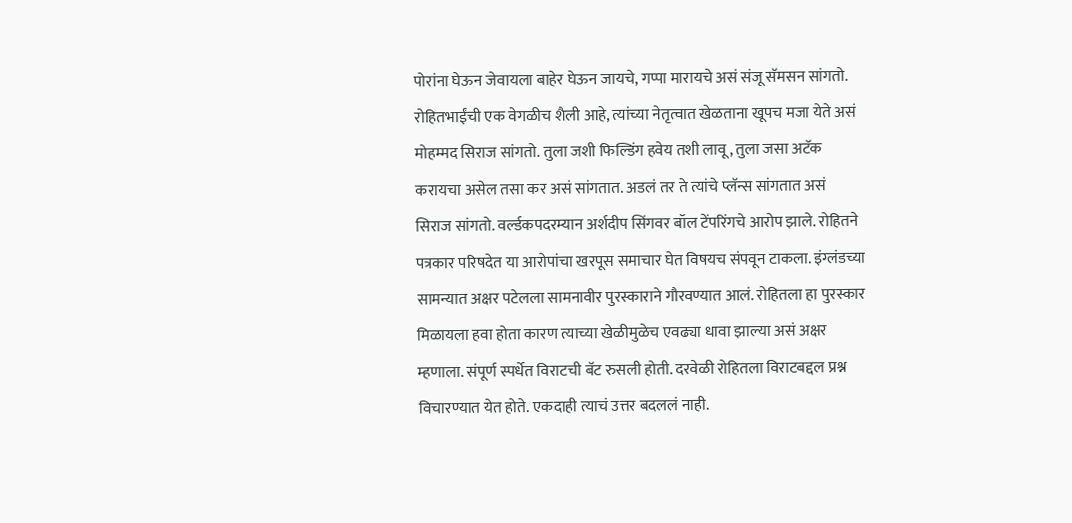पोरांना घेऊन जेवायला बाहेर घेऊन जायचे, गप्पा मारायचे असं संजू सॅमसन सांगतो. रोहितभाईंची एक वेगळीच शैली आहे, त्यांच्या नेतृत्वात खेळताना खूपच मजा येते असं मोहम्मद सिराज सांगतो. तुला जशी फिल्डिंग हवेय तशी लावू, तुला जसा अटॅक करायचा असेल तसा कर असं सांगतात. अडलं तर ते त्यांचे प्लॅन्स सांगतात असं सिराज सांगतो. वर्ल्डकपदरम्यान अर्शदीप सिंगवर बॉल टेंपरिंगचे आरोप झाले. रोहितने पत्रकार परिषदेत या आरोपांचा खरपूस समाचार घेत विषयच संपवून टाकला. इंग्लंडच्या सामन्यात अक्षर पटेलला सामनावीर पुरस्काराने गौरवण्यात आलं. रोहितला हा पुरस्कार मिळायला हवा होता कारण त्याच्या खेळीमुळेच एवढ्या धावा झाल्या असं अक्षर म्हणाला. संपूर्ण स्पर्धेत विराटची बॅट रुसली होती. दरवेळी रोहितला विराटबद्दल प्रश्न विचारण्यात येत होते. एकदाही त्याचं उत्तर बदललं नाही.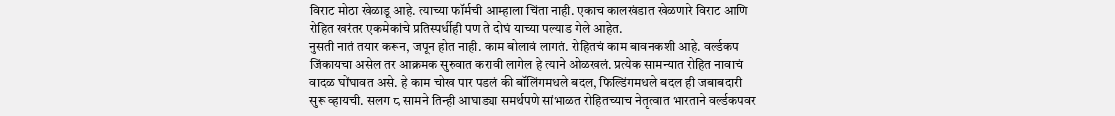विराट मोठा खेळाडू आहे. त्याच्या फॉर्मची आम्हाला चिंता नाही. एकाच कालखंडात खेळणारे विराट आणि रोहित खरंतर एकमेकांचे प्रतिस्पर्धीही पण ते दोघं याच्या पल्याड गेले आहेत.
नुसती नातं तयार करून, जपून होत नाही. काम बोलावं लागतं. रोहितचं काम बावनकशी आहे. वर्ल्डकप जिंकायचा असेल तर आक्रमक सुरुवात करावी लागेल हे त्याने ओळखलं. प्रत्येक सामन्यात रोहित नावाचं वादळ घोंघावत असे. हे काम चोख पार पडलं की बॉलिंगमधले बदल, फिल्डिंगमधले बदल ही जबाबदारी सुरू व्हायची. सलग ८ सामने तिन्ही आघाड्या समर्थपणे सांभाळत रोहितच्याच नेतृत्वात भारताने वर्ल्डकपवर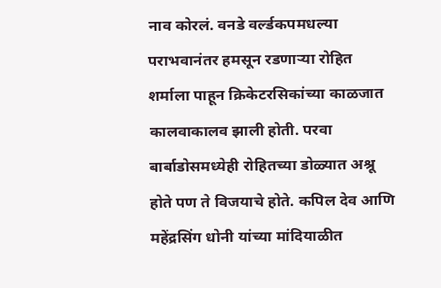नाव कोरलं. वनडे वर्ल्डकपमधल्या पराभवानंतर हमसून रडणाऱ्या रोहित शर्माला पाहून क्रिकेटरसिकांच्या काळजात कालवाकालव झाली होती. परवा बार्बाडोसमध्येही रोहितच्या डोळ्यात अश्रू होते पण ते विजयाचे होते. कपिल देव आणि महेंद्रसिंग धोनी यांच्या मांदियाळीत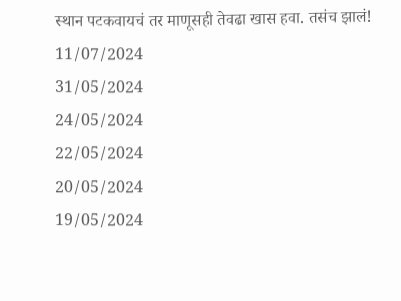स्थान पटकवायचं तर माणूसही तेवढा खास हवा. तसंच झालं!
11/07/2024
31/05/2024
24/05/2024
22/05/2024
20/05/2024
19/05/2024